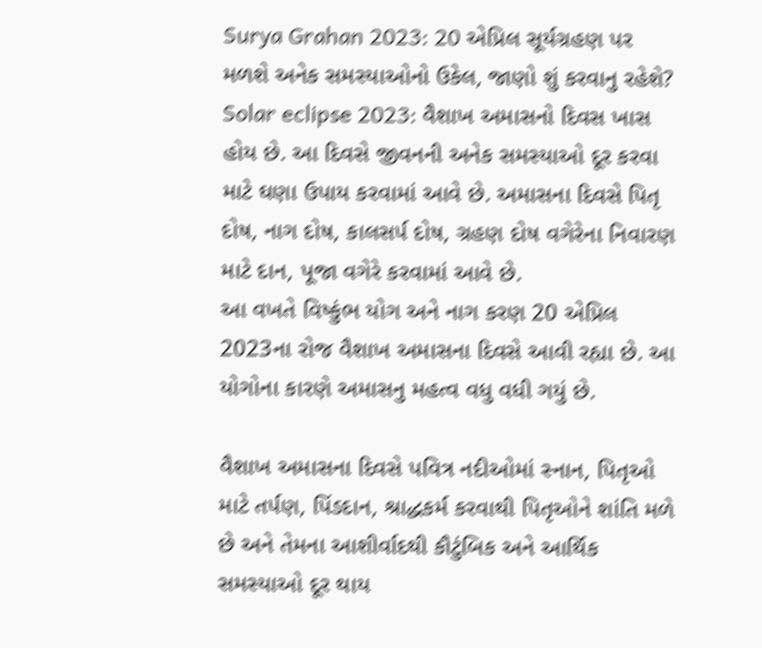Surya Grahan 2023: 20 એપ્રિલ સૂર્યગ્રહણ પર મળશે અનેક સમસ્યાઓનો ઉકેલ, જાણો શું કરવાનુ રહેશે?
Solar eclipse 2023: વૈશાખ અમાસનો દિવસ ખાસ હોય છે. આ દિવસે જીવનની અનેક સમસ્યાઓ દૂર કરવા માટે ઘણા ઉપાય કરવામાં આવે છે. અમાસના દિવસે પિતૃ દોષ, નાગ દોષ, કાલસર્પ દોષ, ગ્રહણ દોષ વગેરેના નિવારણ માટે દાન, પૂજા વગેરે કરવામાં આવે છે.
આ વખતે વિષ્કુંભ યોગ અને નાગ કરણ 20 એપ્રિલ 2023ના રોજ વૈશાખ અમાસના દિવસે આવી રહ્યા છે. આ યોગોના કારણે અમાસનુ મહત્વ વધુ વધી ગયું છે.

વૈશાખ અમાસના દિવસે પવિત્ર નદીઓમાં સ્નાન, પિતૃઓ માટે તર્પણ, પિંડદાન, શ્રાદ્ધકર્મ કરવાથી પિતૃઓને શાંતિ મળે છે અને તેમના આશીર્વાદથી કૌટુંબિક અને આર્થિક સમસ્યાઓ દૂર થાય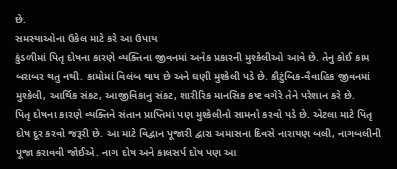છે.
સમસ્યાઓના ઉકેલ માટે કરે આ ઉપાય
કુંડળીમાં પિતૃ દોષના કારણે વ્યક્તિના જીવનમાં અનેક પ્રકારની મુશ્કેલીઓ આવે છે. તેનુ કોઈ કામ બરાબર થતુ નથી. કામોમાં વિલંબ થાય છે અને ઘણી મુશ્કેલી પડે છે. કૌટુંબિક-વૈવાહિક જીવનમાં મુશ્કેલી, આર્થિક સંકટ, આજીવિકાનુ સંકટ, શારીરિક માનસિક કષ્ટ વગેરે તેને પરેશાન કરે છે.
પિતૃ દોષના કારણે વ્યક્તિને સંતાન પ્રાપ્તિમાં પણ મુશ્કેલીનો સામનો કરવો પડે છે. એટલા માટે પિતૃ દોષ દૂર કરવો જરૂરી છે. આ માટે વિદ્વાન પૂજારી દ્વારા અમાસના દિવસે નારાયણ બલી, નાગબલીની પૂજા કરાવવી જોઈએ. નાગ દોષ અને કાલસર્પ દોષ પણ આ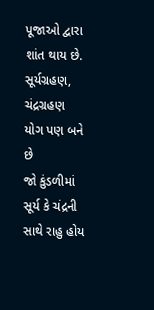પૂજાઓ દ્વારા શાંત થાય છે.
સૂર્યગ્રહણ, ચંદ્રગ્રહણ યોગ પણ બને છે
જો કુંડળીમાં સૂર્ય કે ચંદ્રની સાથે રાહુ હોય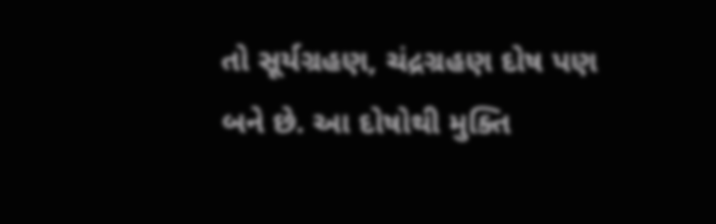તો સૂર્યગ્રહણ, ચંદ્રગ્રહણ દોષ પણ બને છે. આ દોષોથી મુક્તિ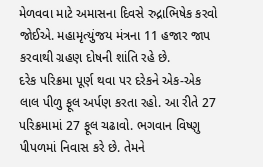મેળવવા માટે અમાસના દિવસે રુદ્રાભિષેક કરવો જોઈએ. મહામૃત્યુંજય મંત્રના 11 હજાર જાપ કરવાથી ગ્રહણ દોષની શાંતિ રહે છે.
દરેક પરિક્રમા પૂર્ણ થવા પર દરેકને એક-એક લાલ પીળુ ફૂલ અર્પણ કરતા રહો. આ રીતે 27 પરિક્રમામાં 27 ફૂલ ચઢાવો. ભગવાન વિષ્ણુ પીપળમાં નિવાસ કરે છે. તેમને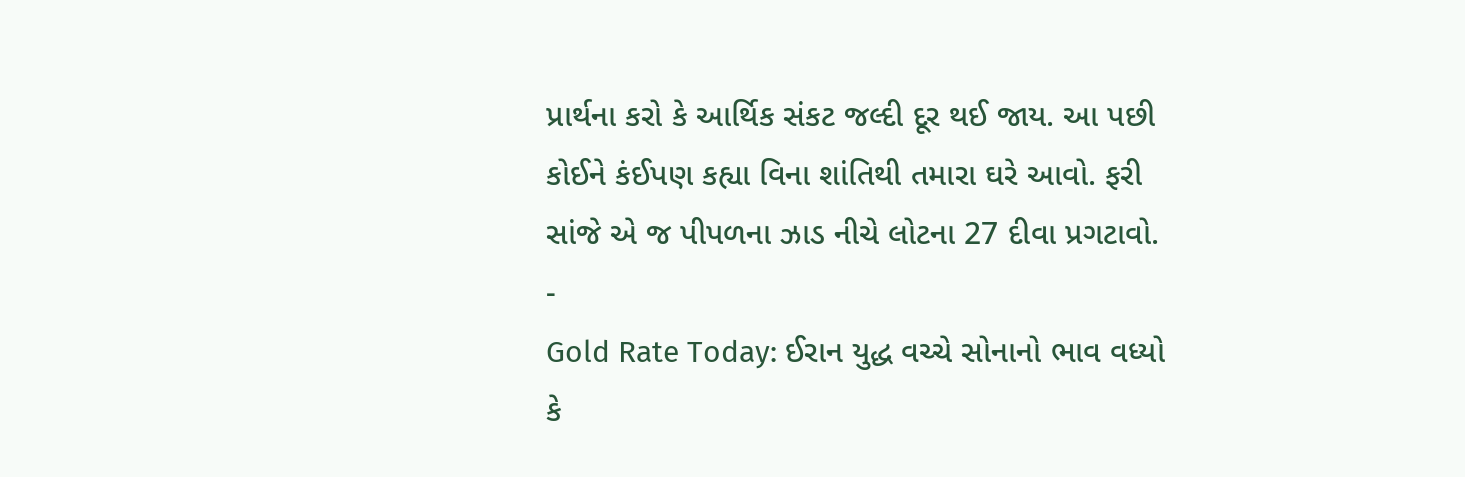પ્રાર્થના કરો કે આર્થિક સંકટ જલ્દી દૂર થઈ જાય. આ પછી કોઈને કંઈપણ કહ્યા વિના શાંતિથી તમારા ઘરે આવો. ફરી સાંજે એ જ પીપળના ઝાડ નીચે લોટના 27 દીવા પ્રગટાવો.
-
Gold Rate Today: ઈરાન યુદ્ધ વચ્ચે સોનાનો ભાવ વધ્યો કે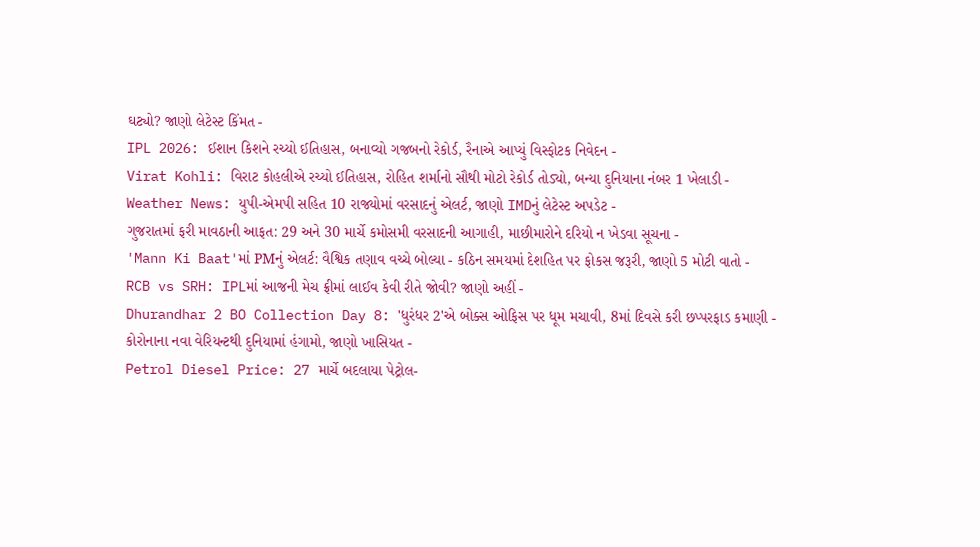ઘટ્યો? જાણો લેટેસ્ટ કિંમત -
IPL 2026: ઈશાન કિશને રચ્યો ઈતિહાસ, બનાવ્યો ગજબનો રેકોર્ડ, રૈનાએ આપ્યું વિસ્ફોટક નિવેદન -
Virat Kohli: વિરાટ કોહલીએ રચ્યો ઈતિહાસ, રોહિત શર્માનો સૌથી મોટો રેકોર્ડ તોડ્યો, બન્યા દુનિયાના નંબર 1 ખેલાડી -
Weather News: યુપી-એમપી સહિત 10 રાજ્યોમાં વરસાદનું એલર્ટ, જાણો IMDનું લેટેસ્ટ અપડેટ -
ગુજરાતમાં ફરી માવઠાની આફત: 29 અને 30 માર્ચે કમોસમી વરસાદની આગાહી, માછીમારોને દરિયો ન ખેડવા સૂચના -
'Mann Ki Baat'માં PMનું એલર્ટ: વૈશ્વિક તણાવ વચ્ચે બોલ્યા - કઠિન સમયમાં દેશહિત પર ફોકસ જરૂરી, જાણો 5 મોટી વાતો -
RCB vs SRH: IPLમાં આજની મેચ ફ્રીમાં લાઈવ કેવી રીતે જોવી? જાણો અહીં -
Dhurandhar 2 BO Collection Day 8: 'ધુરંધર 2'એ બોક્સ ઓફિસ પર ધૂમ મચાવી, 8માં દિવસે કરી છપ્પરફાડ કમાણી -
કોરોનાના નવા વેરિયન્ટથી દુનિયામાં હંગામો, જાણો ખાસિયત -
Petrol Diesel Price: 27 માર્ચે બદલાયા પેટ્રોલ-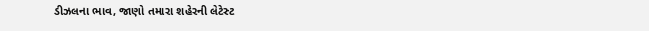ડીઝલના ભાવ, જાણો તમારા શહેરની લેટેસ્ટ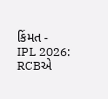કિંમત -
IPL 2026: RCBએ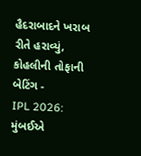હૈદરાબાદને ખરાબ રીતે હરાવ્યું, કોહલીની તોફાની બેટિંગ -
IPL 2026: મુંબઈએ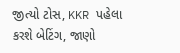જીત્યો ટોસ, KKR પહેલા કરશે બેટિંગ, જાણો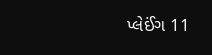પ્લેઈંગ 11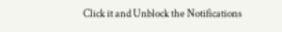Click it and Unblock the Notifications